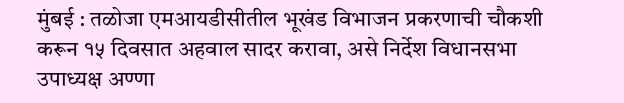मुंबई : तळोजा एमआयडीसीतील भूखंड विभाजन प्रकरणाची चौकशी करून १५ दिवसात अहवाल सादर करावा, असे निर्देश विधानसभा उपाध्यक्ष अण्णा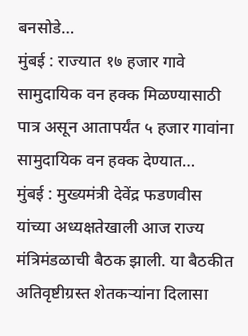बनसोडे…
मुंबई : राज्यात १७ हजार गावे सामुदायिक वन हक्क मिळण्यासाठी पात्र असून आतापर्यंत ५ हजार गावांना सामुदायिक वन हक्क देण्यात…
मुंबई : मुख्यमंत्री देवेंद्र फडणवीस यांच्या अध्यक्षतेखाली आज राज्य मंत्रिमंडळाची बैठक झाली. या बैठकीत अतिवृष्टीग्रस्त शेतकऱ्यांना दिलासा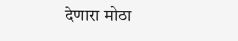देणारा मोठा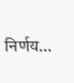निर्णय…